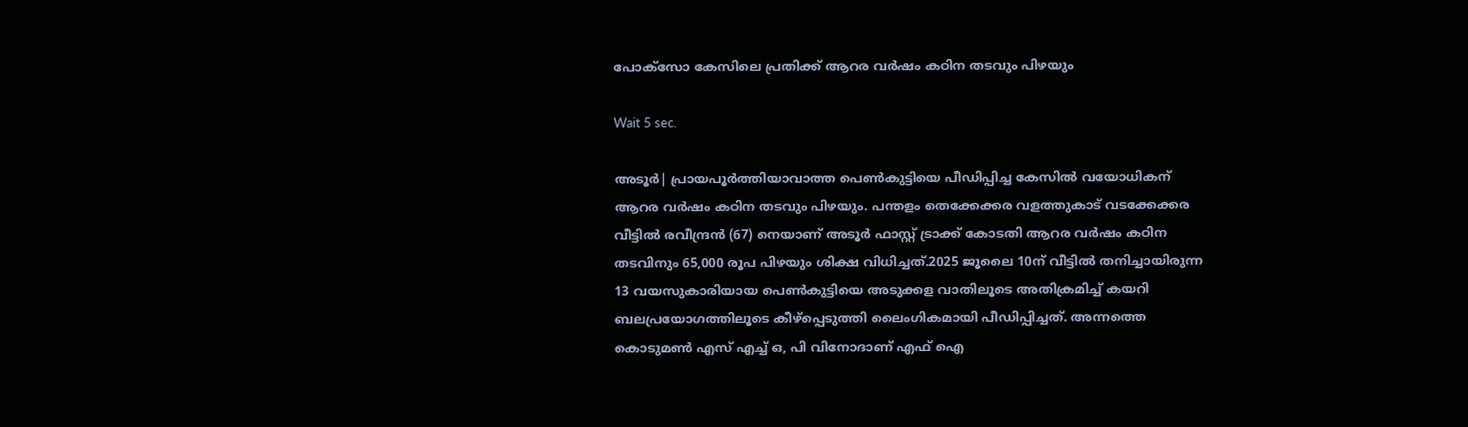പോക്സോ കേസിലെ പ്രതിക്ക് ആറര വര്‍ഷം കഠിന തടവും പിഴയും

Wait 5 sec.

അടൂര്‍| പ്രായപൂര്‍ത്തിയാവാത്ത പെണ്‍കുട്ടിയെ പീഡിപ്പിച്ച കേസില്‍ വയോധികന് ആറര വര്‍ഷം കഠിന തടവും പിഴയും. പന്തളം തെക്കേക്കര വളത്തുകാട് വടക്കേക്കര വീട്ടില്‍ രവീന്ദ്രന്‍ (67) നെയാണ് അടൂര്‍ ഫാസ്റ്റ് ട്രാക്ക് കോടതി ആറര വര്‍ഷം കഠിന തടവിനും 65,000 രൂപ പിഴയും ശിക്ഷ വിധിച്ചത്.2025 ജൂലൈ 10ന് വീട്ടില്‍ തനിച്ചായിരുന്ന 13 വയസുകാരിയായ പെണ്‍കുട്ടിയെ അടുക്കള വാതിലൂടെ അതിക്രമിച്ച് കയറി ബലപ്രയോഗത്തിലൂടെ കീഴ്പ്പെടുത്തി ലൈംഗികമായി പീഡിപ്പിച്ചത്. അന്നത്തെ കൊടുമണ്‍ എസ് എച്ച് ഒ, പി വിനോദാണ് എഫ് ഐ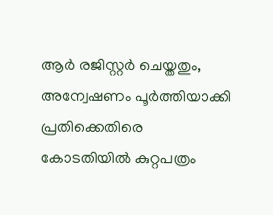ആര്‍ രജിസ്റ്റര്‍ ചെയ്തതും, അന്വേഷണം പൂര്‍ത്തിയാക്കി പ്രതിക്കെതിരെ കോടതിയില്‍ കുറ്റപത്രം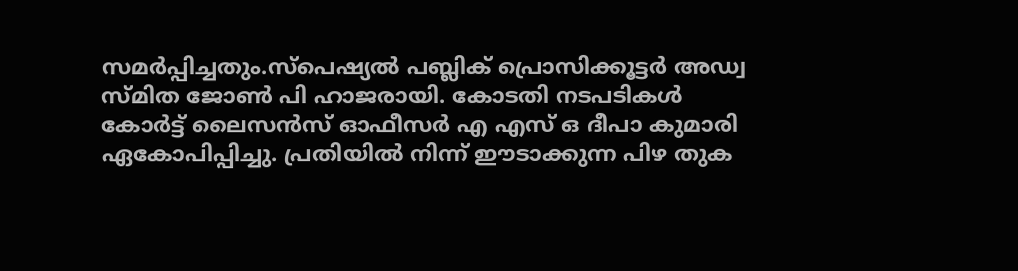സമര്‍പ്പിച്ചതും.സ്പെഷ്യല്‍ പബ്ലിക് പ്രൊസിക്കൂട്ടര്‍ അഡ്വ സ്മിത ജോണ്‍ പി ഹാജരായി. കോടതി നടപടികള്‍ കോര്‍ട്ട് ലൈസന്‍സ് ഓഫീസര്‍ എ എസ് ഒ ദീപാ കുമാരി ഏകോപിപ്പിച്ചു. പ്രതിയില്‍ നിന്ന് ഈടാക്കുന്ന പിഴ തുക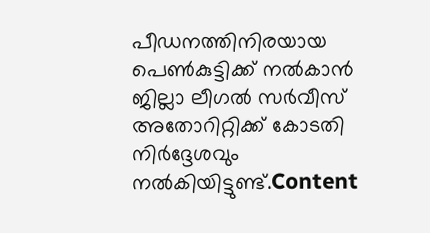പീഡനത്തിനിരയായ പെണ്‍കുട്ടിക്ക് നല്‍കാന്‍ ജില്ലാ ലീഗല്‍ സര്‍വീസ് അതോറിറ്റിക്ക് കോടതി നിര്‍ദ്ദേശവും നല്‍കിയിട്ടുണ്ട്.Content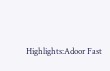Highlights:Adoor Fast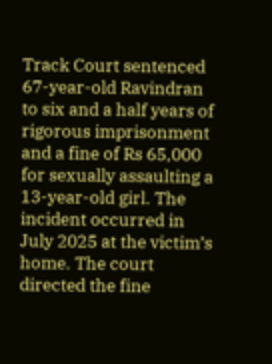Track Court sentenced 67-year-old Ravindran to six and a half years of rigorous imprisonment and a fine of Rs 65,000 for sexually assaulting a 13-year-old girl. The incident occurred in July 2025 at the victim’s home. The court directed the fine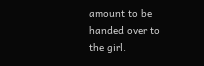amount to be handed over to the girl.